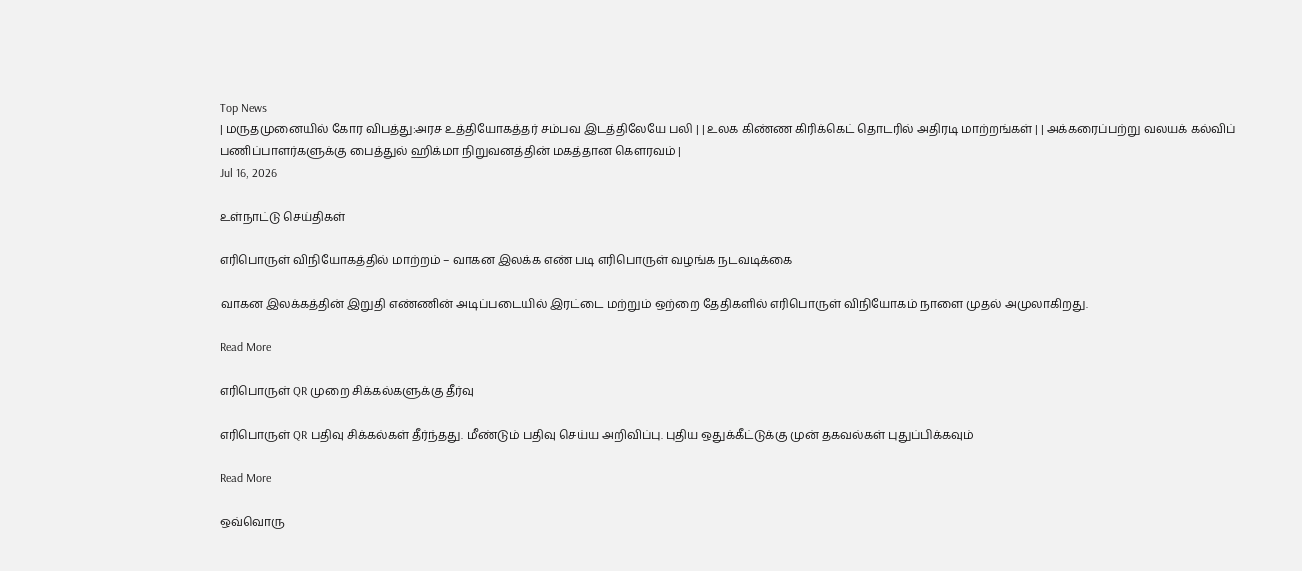Top News
| மருதமுனையில் கோர விபத்து:அரச உத்தியோகத்தர் சம்பவ இடத்திலேயே பலி | | உலக கிண்ண கிரிக்கெட் தொடரில் அதிரடி மாற்றங்கள் | | அக்கரைப்பற்று வலயக் கல்விப் பணிப்பாளர்களுக்கு பைத்துல் ஹிக்மா நிறுவனத்தின் மகத்தான கௌரவம் |
Jul 16, 2026

உள்நாட்டு செய்திகள்

எரிபொருள் விநியோகத்தில் மாற்றம் – வாகன இலக்க எண் படி எரிபொருள் வழங்க நடவடிக்கை

வாகன இலக்கத்தின் இறுதி எண்ணின் அடிப்படையில் இரட்டை மற்றும் ஒற்றை தேதிகளில் எரிபொருள் விநியோகம் நாளை முதல் அமுலாகிறது.

Read More

எரிபொருள் QR முறை சிக்கல்களுக்கு தீர்வு

எரிபொருள் QR பதிவு சிக்கல்கள் தீர்ந்தது. மீண்டும் பதிவு செய்ய அறிவிப்பு. புதிய ஒதுக்கீட்டுக்கு முன் தகவல்கள் புதுப்பிக்கவும்

Read More

ஒவ்வொரு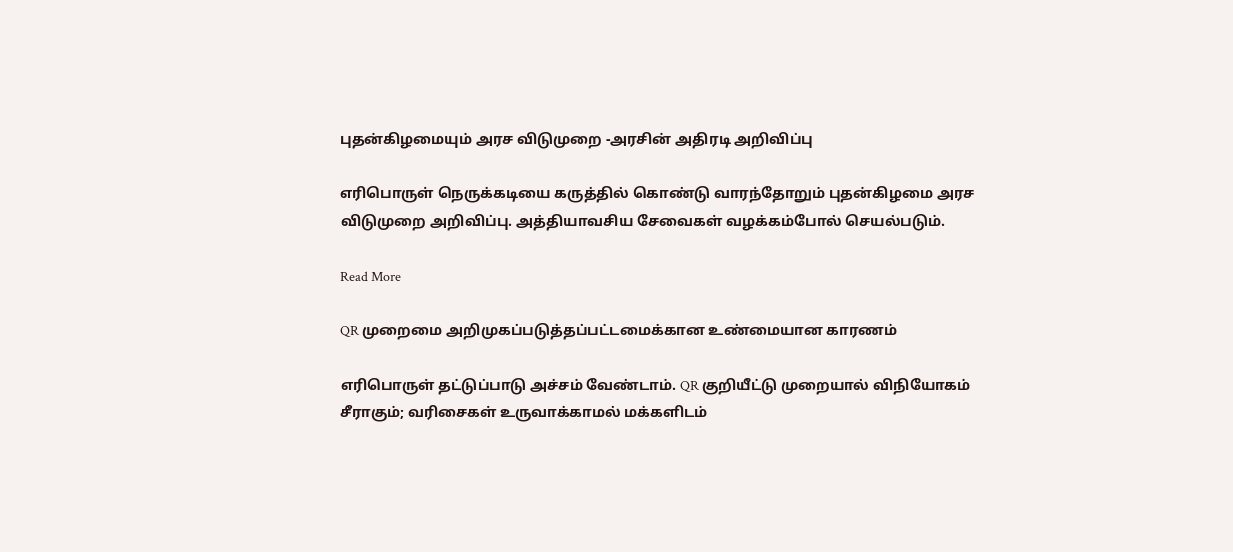புதன்கிழமையும் அரச விடுமுறை -அரசின் அதிரடி அறிவிப்பு

எரிபொருள் நெருக்கடியை கருத்தில் கொண்டு வாரந்தோறும் புதன்கிழமை அரச விடுமுறை அறிவிப்பு. அத்தியாவசிய சேவைகள் வழக்கம்போல் செயல்படும்.

Read More

QR முறைமை அறிமுகப்படுத்தப்பட்டமைக்கான உண்மையான காரணம்

எரிபொருள் தட்டுப்பாடு அச்சம் வேண்டாம். QR குறியீட்டு முறையால் விநியோகம் சீராகும்; வரிசைகள் உருவாக்காமல் மக்களிடம்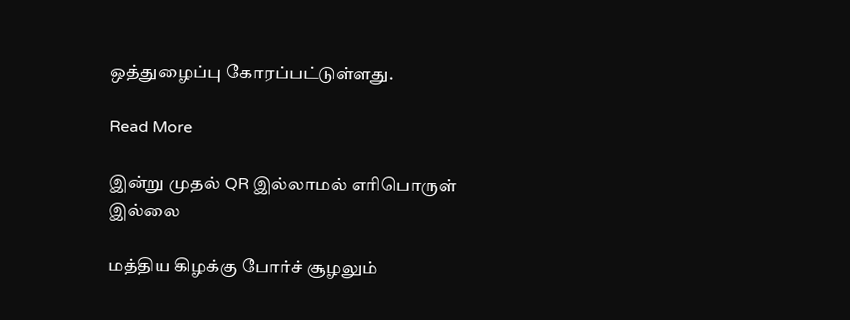ஒத்துழைப்பு கோரப்பட்டுள்ளது.

Read More

இன்று முதல் QR இல்லாமல் எரிபொருள் இல்லை

மத்திய கிழக்கு போர்ச் சூழலும்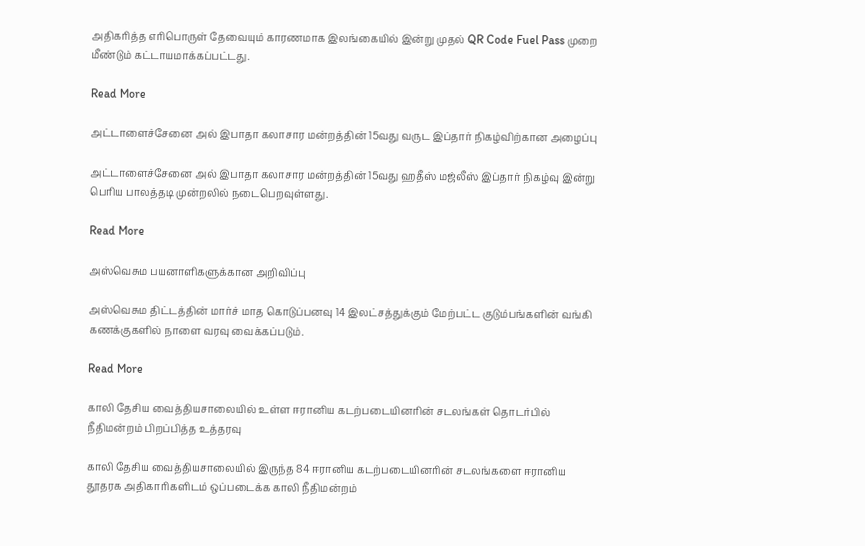அதிகரித்த எரிபொருள் தேவையும் காரணமாக இலங்கையில் இன்று முதல் QR Code Fuel Pass முறை மீண்டும் கட்டாயமாக்கப்பட்டது.

Read More

அட்டாளைச்சேனை அல் இபாதா கலாசார மன்றத்தின் 15வது வருட இப்தார் நிகழ்விற்கான அழைப்பு

அட்டாளைச்சேனை அல் இபாதா கலாசார மன்றத்தின் 15வது ஹதீஸ் மஜ்லீஸ் இப்தார் நிகழ்வு இன்று பெரிய பாலத்தடி முன்றலில் நடைபெறவுள்ளது.

Read More

அஸ்வெசும பயனாளிகளுக்கான அறிவிப்பு

அஸ்வெசும திட்டத்தின் மார்ச் மாத கொடுப்பனவு 14 இலட்சத்துக்கும் மேற்பட்ட குடும்பங்களின் வங்கி கணக்குகளில் நாளை வரவு வைக்கப்படும்.

Read More

காலி தேசிய வைத்தியசாலையில் உள்ள ஈரானிய கடற்படையினரின் சடலங்கள் தொடர்பில் நீதிமன்றம் பிறப்பித்த உத்தரவு

காலி தேசிய வைத்தியசாலையில் இருந்த 84 ஈரானிய கடற்படையினரின் சடலங்களை ஈரானிய தூதரக அதிகாரிகளிடம் ஒப்படைக்க காலி நீதிமன்றம்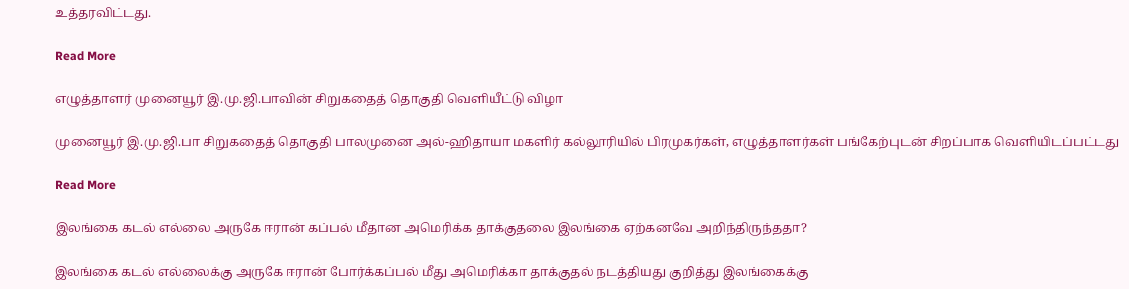உத்தரவிட்டது.

Read More

எழுத்தாளர் முனையூர் இ.மு.ஜி.பாவின் சிறுகதைத் தொகுதி வெளியீட்டு விழா

முனையூர் இ.மு.ஜி.பா சிறுகதைத் தொகுதி பாலமுனை அல்-ஹிதாயா மகளிர் கல்லூரியில் பிரமுகர்கள், எழுத்தாளர்கள் பங்கேற்புடன் சிறப்பாக வெளியிடப்பட்டது

Read More

இலங்கை கடல் எல்லை அருகே ஈரான் கப்பல் மீதான அமெரிக்க தாக்குதலை இலங்கை ஏற்கனவே அறிந்திருந்ததா?

இலங்கை கடல் எல்லைக்கு அருகே ஈரான் போர்க்கப்பல் மீது அமெரிக்கா தாக்குதல் நடத்தியது குறித்து இலங்கைக்கு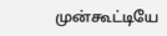முன்கூட்டியே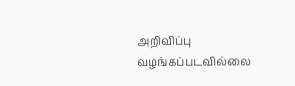அறிவிப்பு வழங்கப்படவில்லை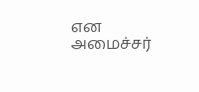என அமைச்சர்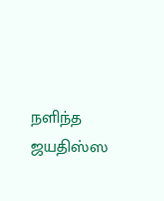நளிந்த ஜயதிஸ்ஸ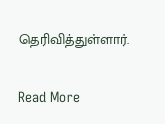தெரிவித்துள்ளார்.

Read More